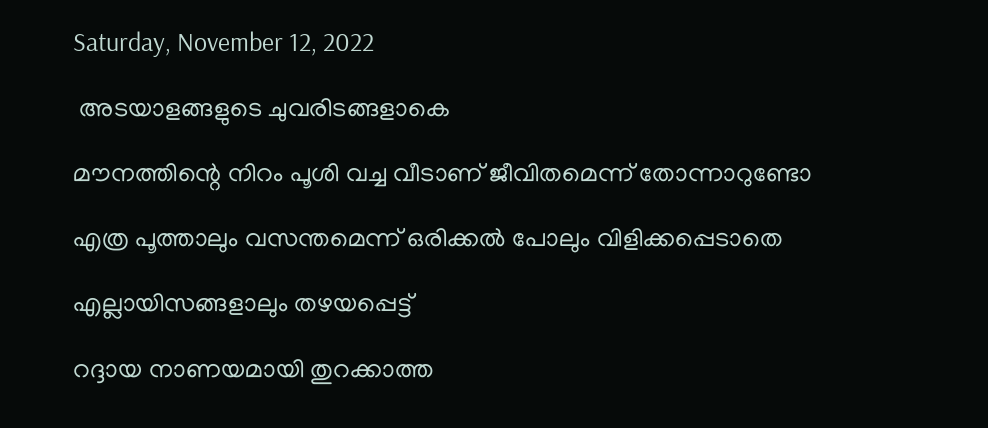Saturday, November 12, 2022

 അടയാളങ്ങളുടെ ചുവരിടങ്ങളാകെ

മൗനത്തിന്റെ നിറം പൂശി വച്ച വീടാണ് ജീവിതമെന്ന് തോന്നാറുണ്ടോ

എത്ര പൂത്താലും വസന്തമെന്ന് ഒരിക്കൽ പോലും വിളിക്കപ്പെടാതെ

എല്ലായിസങ്ങളാലും തഴയപ്പെട്ട്

റദ്ദായ നാണയമായി തുറക്കാത്ത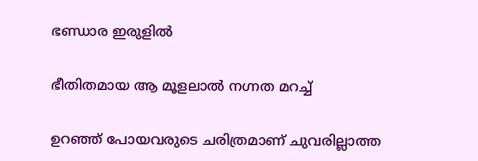ഭണ്ഡാര ഇരുളിൽ

ഭീതിതമായ ആ മൂളലാൽ നഗ്നത മറച്ച്

ഉറഞ്ഞ് പോയവരുടെ ചരിത്രമാണ് ചുവരില്ലാത്ത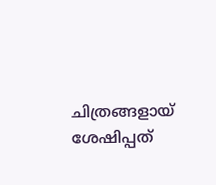ചിത്രങ്ങളായ് ശേഷിപ്പത്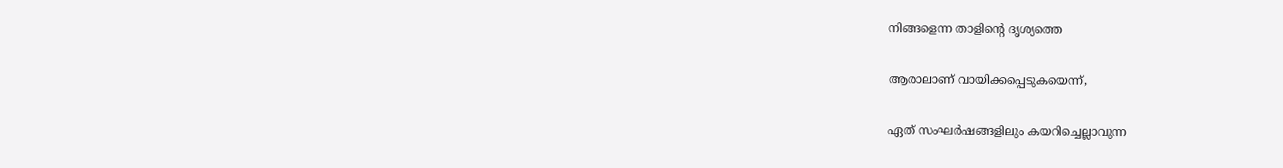നിങ്ങളെന്ന താളിന്റെ ദൃശ്യത്തെ

ആരാലാണ് വായിക്കപ്പെടുകയെന്ന്,

ഏത് സംഘർഷങ്ങളിലും കയറിച്ചെല്ലാവുന്ന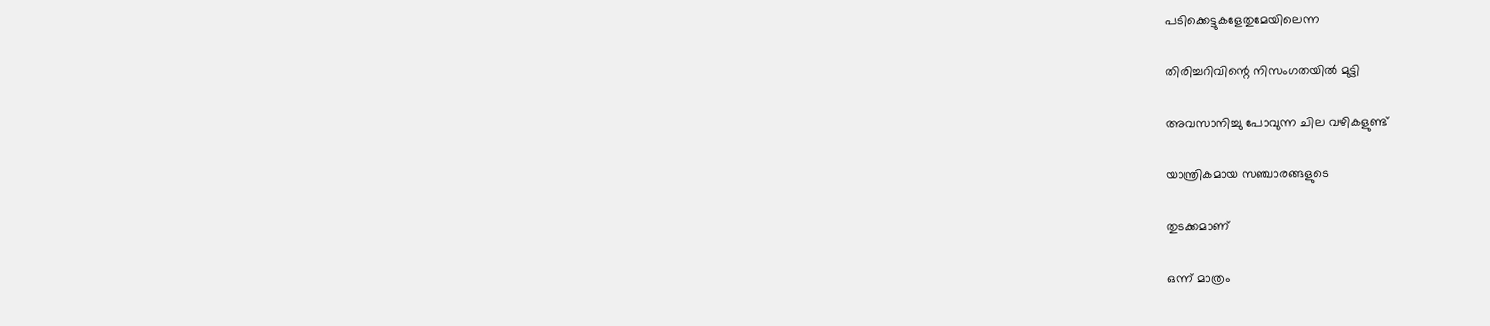പടിക്കെട്ടുകളേതുമേയിലെന്ന

തിരിച്ചറിവിന്റെ നിസംഗതയിൽ മുട്ടി

അവസാനിച്ചു പോവുന്ന ചില വഴികളുണ്ട്

യാന്ത്രികമായ സഞ്ചാരങ്ങളുടെ

തുടക്കമാണ്

ഒന്ന് മാത്രം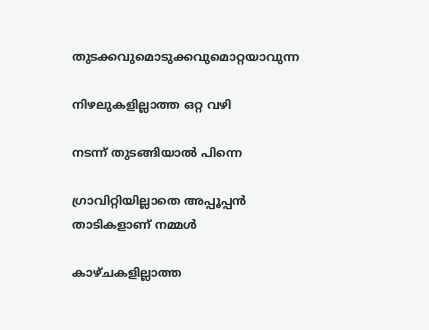തുടക്കവുമൊടുക്കവുമൊറ്റയാവുന്ന

നിഴലുകളില്ലാത്ത ഒറ്റ വഴി

നടന്ന് തുടങ്ങിയാൽ പിന്നെ

ഗ്രാവിറ്റിയില്ലാതെ അപ്പൂപ്പൻ താടികളാണ് നമ്മൾ

കാഴ്ചകളില്ലാത്ത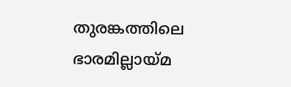തുരങ്കത്തിലെ ഭാരമില്ലായ്മ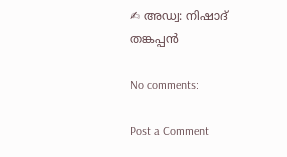✍ അഡ്വ: നിഷാദ് തങ്കപ്പൻ

No comments:

Post a Comment